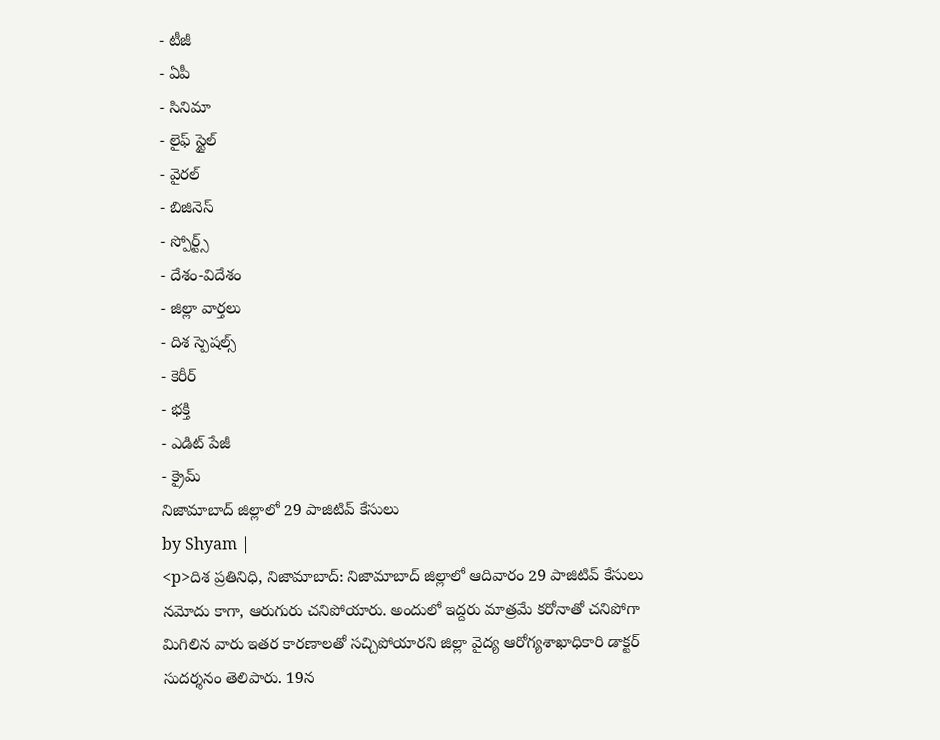- టీజీ
- ఏపీ
- సినిమా
- లైఫ్ స్టైల్
- వైరల్
- బిజినెస్
- స్పోర్ట్స్
- దేశం-విదేశం
- జిల్లా వార్తలు
- దిశ స్పెషల్స్
- కెరీర్
- భక్తి
- ఎడిట్ పేజీ
- క్రైమ్
నిజామాబాద్ జిల్లాలో 29 పాజిటివ్ కేసులు
by Shyam |
<p>దిశ ప్రతినిధి, నిజామాబాద్: నిజామాబాద్ జిల్లాలో ఆదివారం 29 పాజిటివ్ కేసులు నమోదు కాగా, ఆరుగురు చనిపోయారు. అందులో ఇద్దరు మాత్రమే కరోనాతో చనిపోగా మిగిలిన వారు ఇతర కారణాలతో సచ్చిపోయారని జిల్లా వైద్య ఆరోగ్యశాఖాధికారి డాక్టర్ సుదర్శనం తెలిపారు. 19న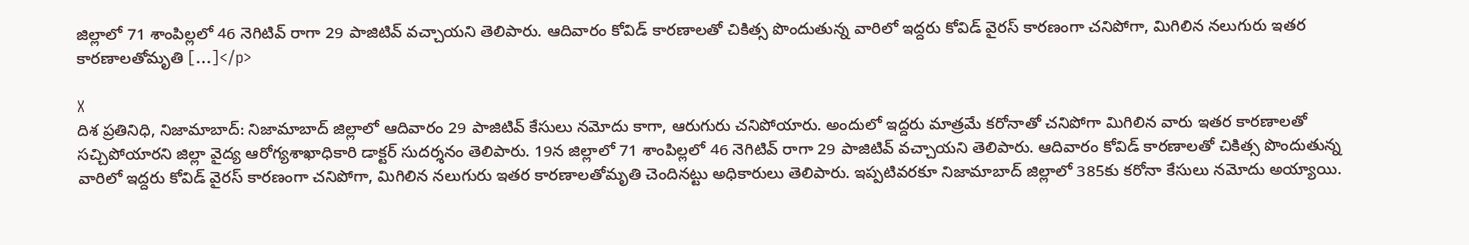జిల్లాలో 71 శాంపిల్లలో 46 నెగిటివ్ రాగా 29 పాజిటివ్ వచ్చాయని తెలిపారు. ఆదివారం కోవిడ్ కారణాలతో చికిత్స పొందుతున్న వారిలో ఇద్దరు కోవిడ్ వైరస్ కారణంగా చనిపోగా, మిగిలిన నలుగురు ఇతర కారణాలతోమృతి […]</p>

X
దిశ ప్రతినిధి, నిజామాబాద్: నిజామాబాద్ జిల్లాలో ఆదివారం 29 పాజిటివ్ కేసులు నమోదు కాగా, ఆరుగురు చనిపోయారు. అందులో ఇద్దరు మాత్రమే కరోనాతో చనిపోగా మిగిలిన వారు ఇతర కారణాలతో సచ్చిపోయారని జిల్లా వైద్య ఆరోగ్యశాఖాధికారి డాక్టర్ సుదర్శనం తెలిపారు. 19న జిల్లాలో 71 శాంపిల్లలో 46 నెగిటివ్ రాగా 29 పాజిటివ్ వచ్చాయని తెలిపారు. ఆదివారం కోవిడ్ కారణాలతో చికిత్స పొందుతున్న వారిలో ఇద్దరు కోవిడ్ వైరస్ కారణంగా చనిపోగా, మిగిలిన నలుగురు ఇతర కారణాలతోమృతి చెందినట్టు అధికారులు తెలిపారు. ఇప్పటివరకూ నిజామాబాద్ జిల్లాలో 385కు కరోనా కేసులు నమోదు అయ్యాయి.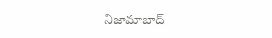నిజామాబాద్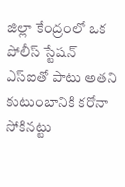జిల్లా కేంద్రంలో ఒక పోలీస్ స్టేషన్ ఎస్ఐతో పాటు అతని కుటుంబానికి కరోనా సోకినట్టు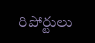రిపోర్టులు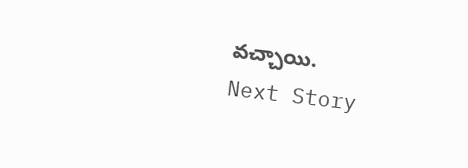వచ్చాయి.
Next Story